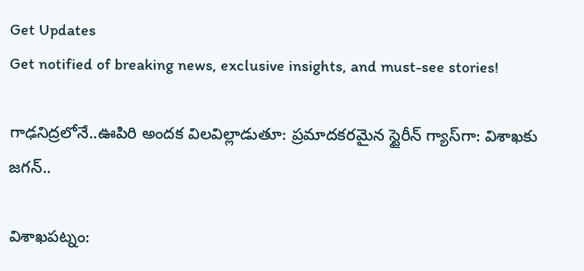Get Updates
Get notified of breaking news, exclusive insights, and must-see stories!

గాఢనిద్రలోనే..ఊపిరి అందక విలవిల్లాడుతూ: ప్రమాదకరమైన స్టైరీన్ గ్యాస్‌గా: విశాఖకు జగన్..

విశాఖపట్నం: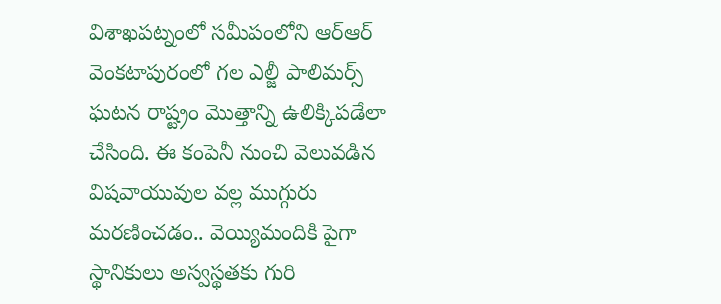విశాఖపట్నంలో సమీపంలోని ఆర్ఆర్ వెంకటాపురంలో గల ఎల్జీ పాలిమర్స్ ఘటన రాష్ట్రం మొత్తాన్ని ఉలిక్కిపడేలా చేసింది. ఈ కంపెనీ నుంచి వెలువడిన విషవాయువుల వల్ల ముగ్గురు మరణించడం.. వెయ్యిమందికి పైగా స్థానికులు అస్వస్థతకు గురి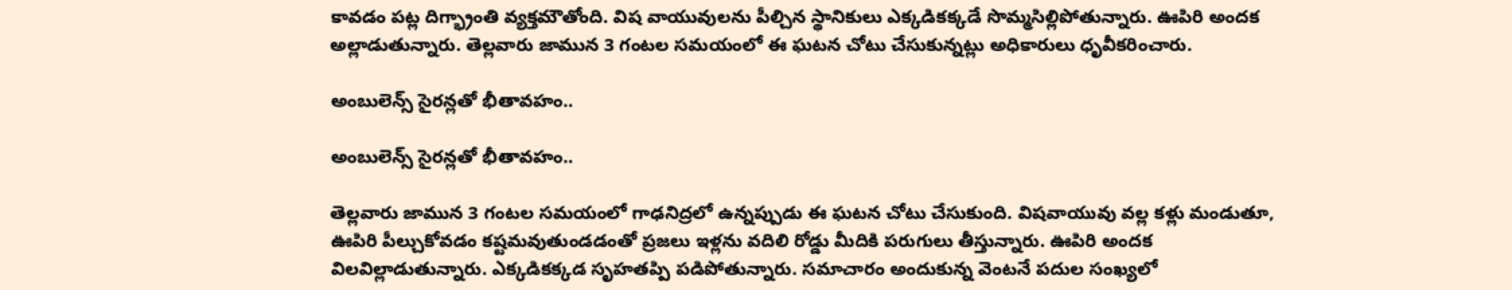కావడం పట్ల దిగ్భ్రాంతి వ్యక్తమౌతోంది. విష వాయువులను పీల్చిన స్థానికులు ఎక్కడికక్కడే సొమ్మసిల్లిపోతున్నారు. ఊపిరి అందక అల్లాడుతున్నారు. తెల్లవారు జామున 3 గంటల సమయంలో ఈ ఘటన చోటు చేసుకున్నట్లు అధికారులు ధృవీకరించారు.

అంబులెన్స్ సైరన్లతో భీతావహం..

అంబులెన్స్ సైరన్లతో భీతావహం..

తెల్లవారు జామున 3 గంటల సమయంలో గాఢనిద్రలో ఉన్నప్పుడు ఈ ఘటన చోటు చేసుకుంది. విషవాయువు వల్ల కళ్లు మండుతూ, ఊపిరి పీల్చుకోవడం కష్టమవుతుండడంతో ప్రజలు ఇళ్లను వదిలి రోడ్డు మీదికి పరుగులు తీస్తున్నారు. ఊపిరి అందక విలవిల్లాడుతున్నారు. ఎక్కడికక్కడ సృహతప్పి పడిపోతున్నారు. సమాచారం అందుకున్న వెంటనే పదుల సంఖ్యలో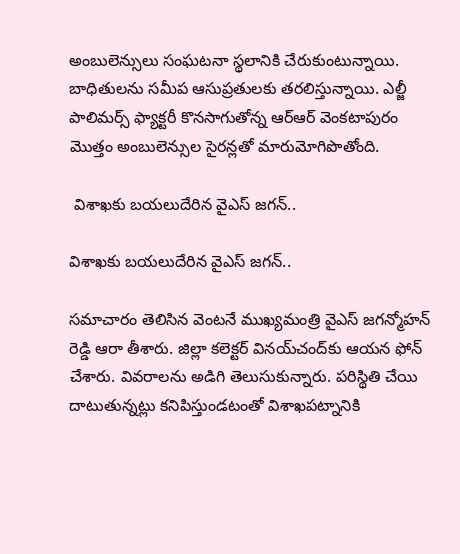అంబులెన్సులు సంఘటనా స్థలానికి చేరుకుంటున్నాయి. బాధితులను సమీప ఆసుప్రతులకు తరలిస్తున్నాయి. ఎల్జీ పాలిమర్స్ ఫ్యాక్టరీ కొనసాగుతోన్న ఆర్ఆర్ వెంకటాపురం మొత్తం అంబులెన్సుల సైరన్లతో మారుమోగిపొతోంది.

 విశాఖకు బయలుదేరిన వైఎస్ జగన్..

విశాఖకు బయలుదేరిన వైఎస్ జగన్..

సమాచారం తెలిసిన వెంటనే ముఖ్యమంత్రి వైఎస్ జగన్మోహన్ రెడ్డి ఆరా తీశారు. జిల్లా కలెక్టర్ వినయ్‌చంద్‌కు ఆయన ఫోన్ చేశారు. వివరాలను అడిగి తెలుసుకున్నారు. పరిస్థితి చేయి దాటుతున్నట్లు కనిపిస్తుండటంతో విశాఖపట్నానికి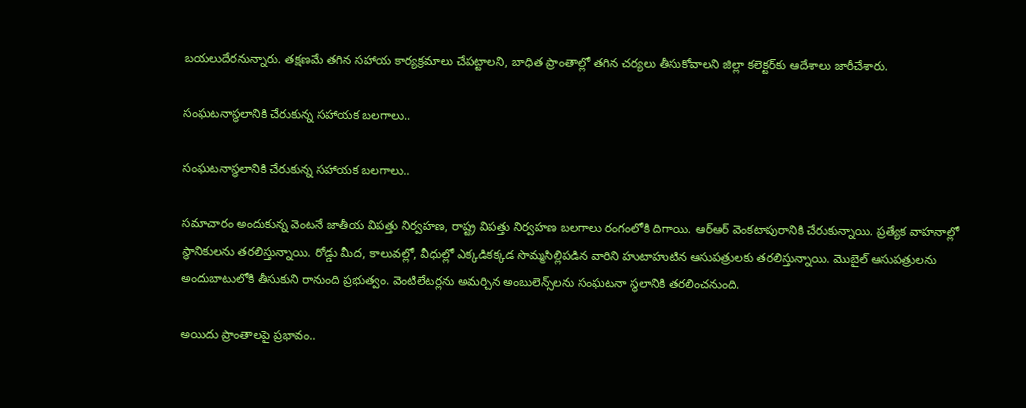బయలుదేరనున్నారు. తక్షణమే తగిన సహాయ కార్యక్రమాలు చేపట్టాలని, బాధిత ప్రాంతాల్లో తగిన చర్యలు తీసుకోవాలని జిల్లా కలెక్టర్‌కు ఆదేశాలు జారీచేశారు.

సంఘటనాస్థలానికి చేరుకున్న సహాయక బలగాలు..

సంఘటనాస్థలానికి చేరుకున్న సహాయక బలగాలు..

సమాచారం అందుకున్న వెంటనే జాతీయ విపత్తు నిర్వహణ, రాష్ట్ర విపత్తు నిర్వహణ బలగాలు రంగంలోకి దిగాయి. ఆర్ఆర్ వెంకటాపురానికి చేరుకున్నాయి. ప్రత్యేక వాహనాల్లో స్థానికులను తరలిస్తున్నాయి. రోడ్డు మీద, కాలువల్లో, వీధుల్లో ఎక్కడికక్కడ సొమ్మసిల్లిపడిన వారిని హుటాహుటిన ఆసుపత్రులకు తరలిస్తున్నాయి. మొబైల్ ఆసుపత్రులను అందుబాటులోకి తీసుకుని రానుంది ప్రభుత్వం. వెంటిలేటర్లను అమర్చిన అంబులెన్స్‌లను సంఘటనా స్థలానికి తరలించనుంది.

అయిదు ప్రాంతాలపై ప్రభావం..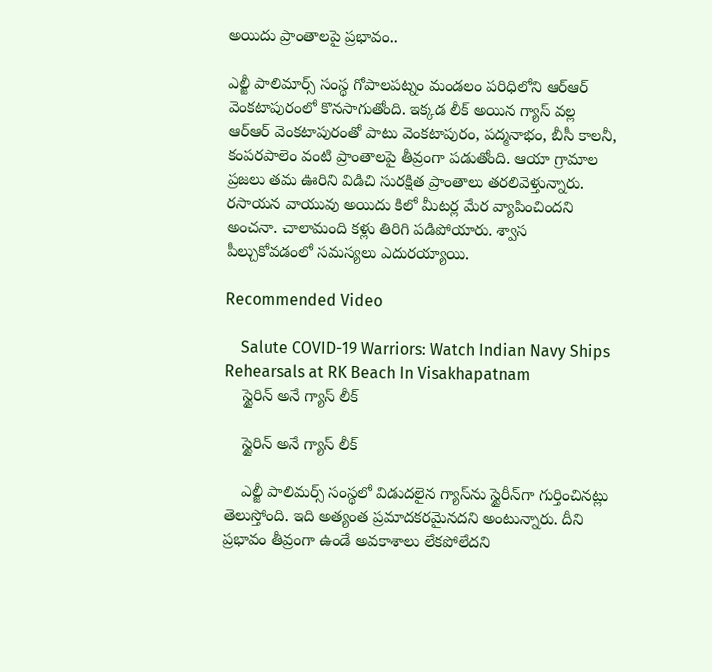అయిదు ప్రాంతాలపై ప్రభావం..

ఎల్జీ పాలిమార్స్ సంస్థ గోపాలపట్నం మండలం పరిధిలోని ఆర్ఆర్ వెంకటాపురంలో కొనసాగుతోంది. ఇక్కడ లీక్ అయిన గ్యాస్ వల్ల ఆర్ఆర్ వెంకటాపురంతో పాటు వెంకటాపురం, పద్మనాభం, బీసీ కాలనీ, కంపరపాలెం వంటి ప్రాంతాలపై తీవ్రంగా పడుతోంది. ఆయా గ్రామాల ప్రజలు తమ ఊరిని విడిచి సురక్షిత ప్రాంతాలు తరలివెళ్తున్నారు. రసాయన వాయువు అయిదు కిలో మీటర్ల మేర వ్యాపించిందని అంచనా. చాలామంది కళ్లు తిరిగి పడిపోయారు. శ్వాస పీల్చుకోవడంలో సమస్యలు ఎదురయ్యాయి.

Recommended Video

    Salute COVID-19 Warriors: Watch Indian Navy Ships Rehearsals at RK Beach In Visakhapatnam
    స్టైరిన్ అనే గ్యాస్ లీక్

    స్టైరిన్ అనే గ్యాస్ లీక్

    ఎల్జీ పాలిమర్స్ సంస్థలో విడుదలైన గ్యాస్‌ను స్టైరీన్‌గా గుర్తించినట్లు తెలుస్తోంది. ఇది అత్యంత ప్రమాదకరమైనదని అంటున్నారు. దీని ప్రభావం తీవ్రంగా ఉండే అవకాశాలు లేకపోలేదని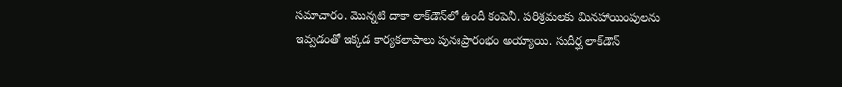సమాచారం. మొన్నటి దాకా లాక్‌డౌన్‌లో ఉందీ కంపెనీ. పరిశ్రమలకు మినహాయింపులను ఇవ్వడంతో ఇక్కడ కార్యకలాపాలు పునఃప్రారంభం అయ్యాయి. సుదీర్ఘ లాక్‌డౌన్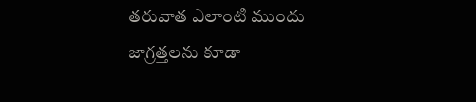తరువాత ఎలాంటి ముందు జాగ్రత్తలను కూడా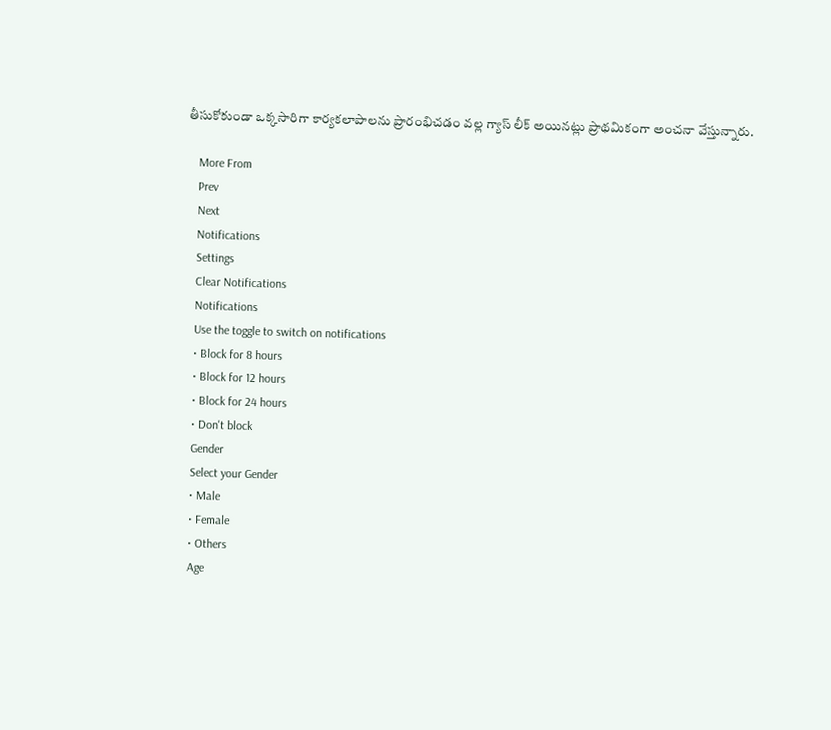తీసుకోకుండా ఒక్కసారిగా కార్యకలాపాలను ప్రారంభిచడం వల్ల గ్యాస్ లీక్ అయినట్లు ప్రాథమికంగా అంచనా వేస్తున్నారు.

    More From
    Prev
    Next
    Notifications
    Settings
    Clear Notifications
    Notifications
    Use the toggle to switch on notifications
    • Block for 8 hours
    • Block for 12 hours
    • Block for 24 hours
    • Don't block
    Gender
    Select your Gender
    • Male
    • Female
    • Others
    Age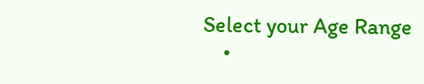Select your Age Range
    •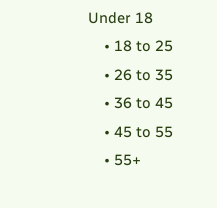Under 18
    • 18 to 25
    • 26 to 35
    • 36 to 45
    • 45 to 55
    • 55+